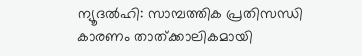ന്യൂദല്‍ഹി: സാമ്പത്തിക പ്രതിസന്ധി കാരണം താത്ക്കാലികമായി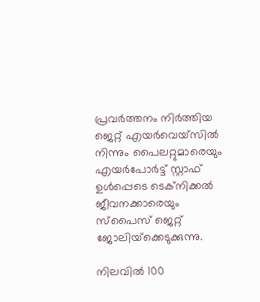പ്രവര്‍ത്തനം നിര്‍ത്തിയ ജെറ്റ് എയര്‍വെയ്‌സില്‍ നിന്നും പൈലറ്റുമാരെയും എയര്‍പോര്‍ട്ട് സ്റ്റാഫ് ഉള്‍പ്പെടെ ടെക്‌നിക്കല്‍ ജീവനക്കാരെയും സ്‌പൈസ് ജെറ്റ് ജോലിയ്‌ക്കെടുക്കുന്നു.

നിലവില്‍ 100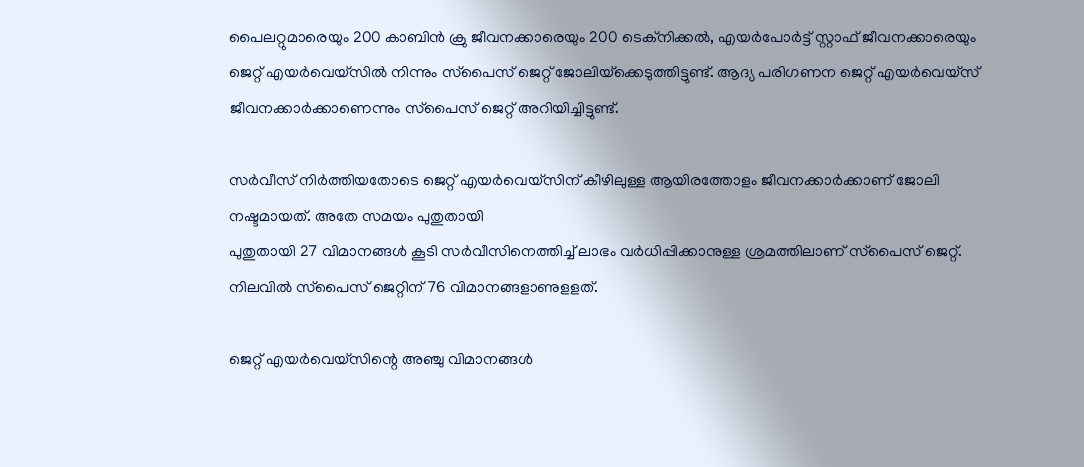പൈലറ്റുമാരെയും 200 കാബിന്‍ ക്രു ജീവനക്കാരെയും 200 ടെക്‌നിക്കല്‍, എയര്‍പോര്‍ട്ട് സ്റ്റാഫ് ജീവനക്കാരെയും ജെറ്റ് എയര്‍വെയ്‌സില്‍ നിന്നും സ്‌പൈസ് ജെറ്റ് ജോലിയ്‌ക്കെടുത്തിട്ടുണ്ട്. ആദ്യ പരിഗണന ജെറ്റ് എയര്‍വെയ്‌സ് ജീവനക്കാര്‍ക്കാണെന്നും സ്‌പൈസ് ജെറ്റ് അറിയിച്ചിട്ടുണ്ട്.

സര്‍വീസ് നിര്‍ത്തിയതോടെ ജെറ്റ് എയര്‍വെയ്‌സിന് കീഴിലുള്ള ആയിരത്തോളം ജീവനക്കാര്‍ക്കാണ് ജോലി നഷ്ടമായത്. അതേ സമയം പുതുതായി
പുതുതായി 27 വിമാനങ്ങള്‍ കൂടി സര്‍വീസിനെത്തിച്ച് ലാഭം വര്‍ധിപ്പിക്കാനുള്ള ശ്രമത്തിലാണ് സ്‌പൈസ് ജെറ്റ്. നിലവില്‍ സ്‌പൈസ് ജെറ്റിന് 76 വിമാനങ്ങളാണുളളത്.

ജെറ്റ് എയര്‍വെയ്സിന്റെ അഞ്ചു വിമാനങ്ങള്‍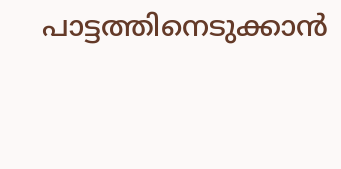പാട്ടത്തിനെടുക്കാന്‍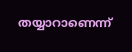തയ്യാറാണെന്ന്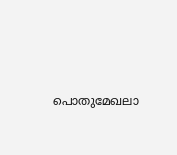പൊതുമേഖലാ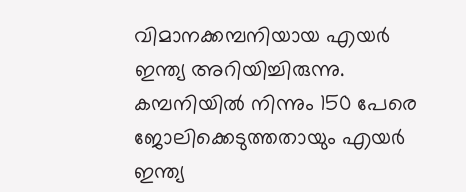വിമാനക്കമ്പനിയായ എയര്‍ ഇന്ത്യ അറിയിച്ചിരുന്നു. കമ്പനിയില്‍ നിന്നും 150 പേരെ ജോലിക്കെടുത്തതായും എയര്‍ ഇന്ത്യ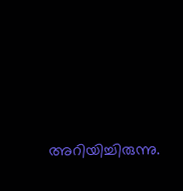അറിയിച്ചിരുന്നു.